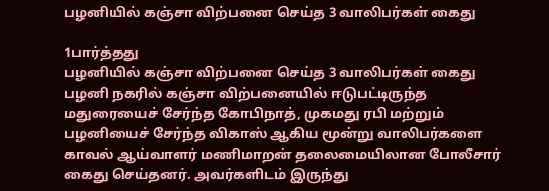பழனியில் கஞ்சா விற்பனை செய்த 3 வாலிபர்கள் கைது

1பார்த்தது
பழனியில் கஞ்சா விற்பனை செய்த 3 வாலிபர்கள் கைது
பழனி நகரில் கஞ்சா விற்பனையில் ஈடுபட்டிருந்த மதுரையைச் சேர்ந்த கோபிநாத், முகமது ரபி மற்றும் பழனியைச் சேர்ந்த விகாஸ் ஆகிய மூன்று வாலிபர்களை காவல் ஆய்வாளர் மணிமாறன் தலைமையிலான போலீசார் கைது செய்தனர். அவர்களிடம் இருந்து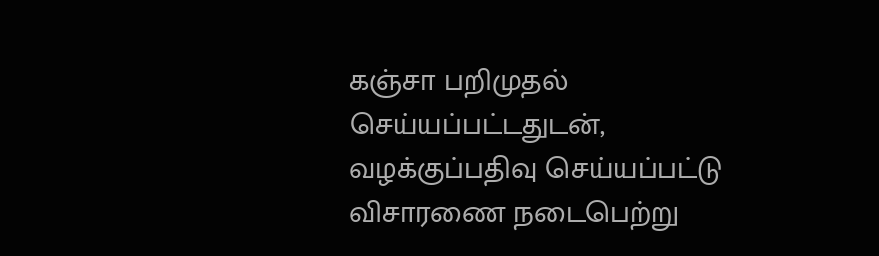கஞ்சா பறிமுதல் செய்யப்பட்டதுடன், வழக்குப்பதிவு செய்யப்பட்டு விசாரணை நடைபெற்று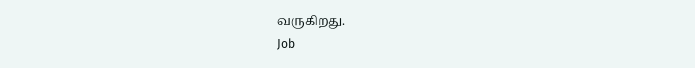வருகிறது.
Job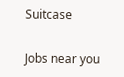Suitcase

Jobs near you